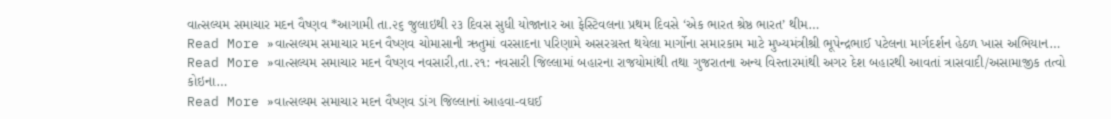વાત્સલ્યમ સમાચાર મદન વૈષ્ણવ *આગામી તા.૨૬ જુલાઇથી ૨૩ દિવસ સુધી યોજાનાર આ ફેસ્ટિવલના પ્રથમ દિવસે ‘એક ભારત શ્રેષ્ઠ ભારત’ થીમ…
Read More »વાત્સલ્યમ સમાચાર મદન વૈષ્ણવ ચોમાસાની ઋતુમાં વરસાદના પરિણામે અસરગ્રસ્ત થયેલા માર્ગોના સમારકામ માટે મુખ્યમંત્રીશ્રી ભૂપેન્દ્રભાઈ પટેલના માર્ગદર્શન હેઠળ ખાસ અભિયાન…
Read More »વાત્સલ્યમ સમાચાર મદન વૈષ્ણવ નવસારી,તા.૨૧: નવસારી જિલ્લામાં બહારના રાજયોમાંથી તથા ગુજરાતના અન્ય વિસ્તારમાંથી અગર દેશ બહારથી આવતાં ત્રાસવાદી/અસામાજીક તત્વો કોઇના…
Read More »વાત્સલ્યમ સમાચાર મદન વૈષ્ણવ ડાંગ જિલ્લાનાં આહવા-વઘઈ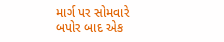માર્ગ પર સોમવારે બપોર બાદ એક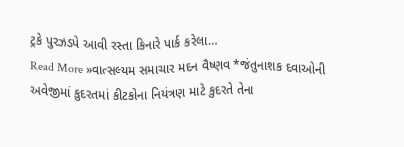ટ્રકે પુરઝડપે આવી રસ્તા કિનારે પાર્ક કરેલા…
Read More »વાત્સલ્યમ સમાચાર મદન વૈષ્ણવ *જંતુનાશક દવાઓની અવેજીમાં કુદરતમાં કીટકોના નિયંત્રણ માટે કુદરતે તેના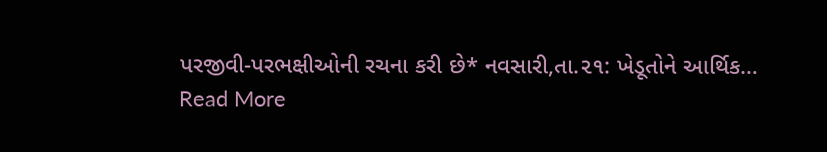પરજીવી-પરભક્ષીઓની રચના કરી છે* નવસારી,તા.૨૧: ખેડૂતોને આર્થિક…
Read More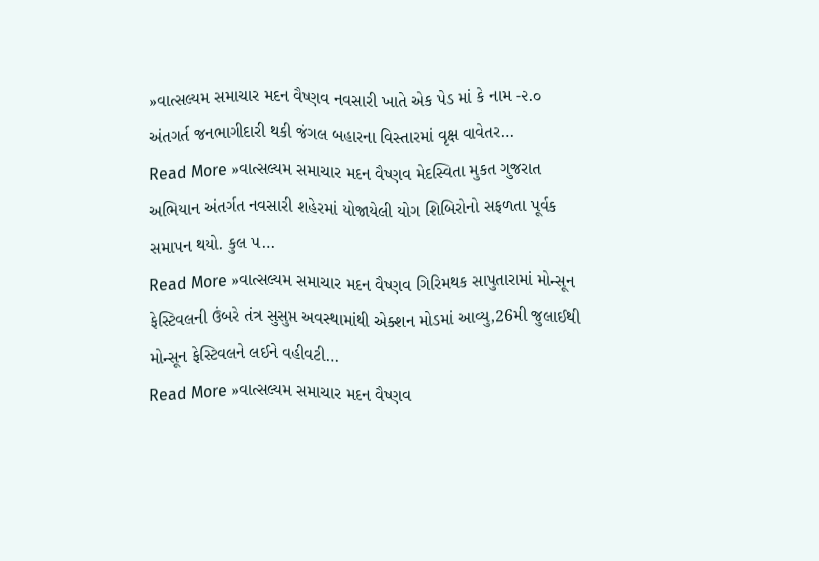»વાત્સલ્યમ સમાચાર મદન વૈષ્ણવ નવસારી ખાતે એક પેડ માં કે નામ -૨.૦ અંતગર્ત જનભાગીદારી થકી જંગલ બહારના વિસ્તારમાં વૃક્ષ વાવેતર…
Read More »વાત્સલ્યમ સમાચાર મદન વૈષ્ણવ મેદસ્વિતા મુકત ગુજરાત અભિયાન અંતર્ગત નવસારી શહેરમાં યોજાયેલી યોગ શિબિરોનો સફળતા પૂર્વક સમાપન થયો. કુલ ૫…
Read More »વાત્સલ્યમ સમાચાર મદન વૈષ્ણવ ગિરિમથક સાપુતારામાં મોન્સૂન ફેસ્ટિવલની ઉંબરે તંત્ર સુસુપ્ત અવસ્થામાંથી એક્શન મોડમાં આવ્યુ,26મી જુલાઈથી મોન્સૂન ફેસ્ટિવલને લઈને વહીવટી…
Read More »વાત્સલ્યમ સમાચાર મદન વૈષ્ણવ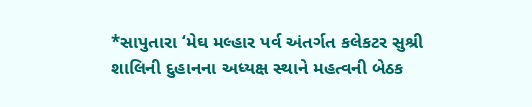*સાપુતારા ‘મેઘ મલ્હાર પર્વ અંતર્ગત કલેકટર સુશ્રી શાલિની દુહાનના અધ્યક્ષ સ્થાને મહત્વની બેઠક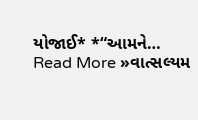યોજાઈ* *“આમને…
Read More »વાત્સલ્યમ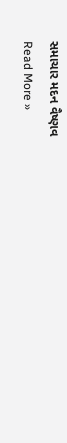સમાચાર મદન વૈષ્ણવ
Read More »